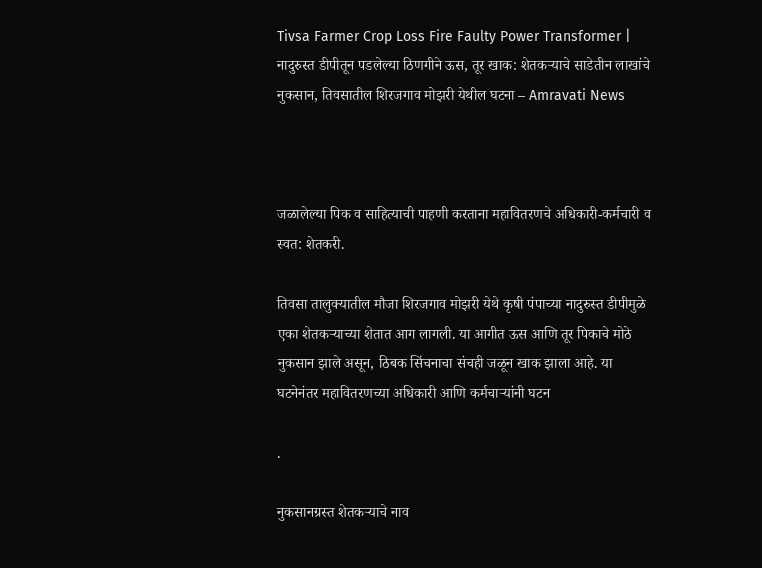Tivsa Farmer Crop Loss Fire Faulty Power Transformer | नादुरुस्त डीपीतून पडलेल्या ठिणगीने ऊस, तूर खाक: शेतकऱ्याचे साडेतीन लाखांचे नुकसान, तिवसातील शिरजगाव मोझरी येथील घटना – Amravati News



जळालेल्या पिक व साहित्याची पाहणी करताना महावितरणचे अधिकारी-कर्मचारी व स्वत: शेतकरी.

तिवसा तालुक्यातील मौजा शिरजगाव मोझरी येथे कृषी पंपाच्या नादुरुस्त डीपीमुळे एका शेतकऱ्याच्या शेतात आग लागली. या आगीत ऊस आणि तूर पिकाचे मोठे नुकसान झाले असून, ठिबक सिंचनाचा संचही जळून खाक झाला आहे. या घटनेनंतर महावितरणच्या अधिकारी आणि कर्मचाऱ्यांनी घटन

.

नुकसानग्रस्त शेतकऱ्याचे नाव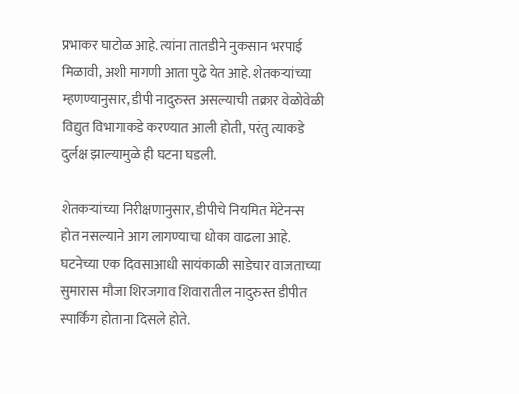प्रभाकर घाटोळ आहे. त्यांना तातडीने नुकसान भरपाई मिळावी, अशी मागणी आता पुढे येत आहे. शेतकऱ्यांच्या म्हणण्यानुसार, डीपी नादुरुस्त असल्याची तक्रार वेळोवेळी विद्युत विभागाकडे करण्यात आली होती, परंतु त्याकडे दुर्लक्ष झाल्यामुळे ही घटना घडली.

शेतकऱ्यांच्या निरीक्षणानुसार, डीपीचे नियमित मेंटेनन्स होत नसल्याने आग लागण्याचा धोका वाढला आहे. घटनेच्या एक दिवसाआधी सायंकाळी साडेचार वाजताच्या सुमारास मौजा शिरजगाव शिवारातील नादुरुस्त डीपीत स्पार्किंग होताना दिसले होते.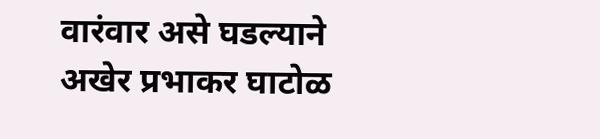वारंवार असे घडल्याने अखेर प्रभाकर घाटोळ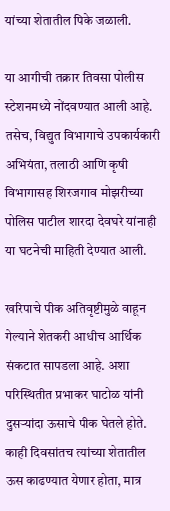यांच्या शेतातील पिके जळाली.

या आगीची तक्रार तिवसा पोलीस स्टेशनमध्ये नोंदवण्यात आली आहे. तसेच, विद्युत विभागाचे उपकार्यकारी अभियंता, तलाठी आणि कृषी विभागासह शिरजगाव मोझरीच्या पोलिस पाटील शारदा देवघरे यांनाही या घटनेची माहिती देण्यात आली.

खरिपाचे पीक अतिवृष्टीमुळे वाहून गेल्याने शेतकरी आधीच आर्थिक संकटात सापडला आहे. अशा परिस्थितीत प्रभाकर घाटोळ यांनी दुसऱ्यांदा ऊसाचे पीक घेतले होते. काही दिवसांतच त्यांच्या शेतातील ऊस काढण्यात येणार होता, मात्र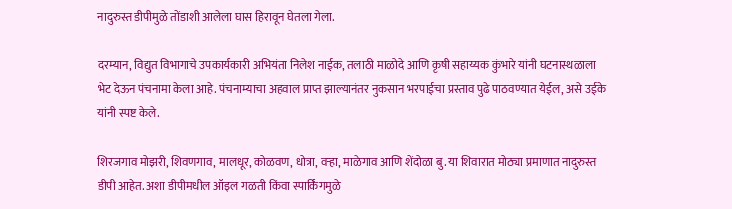नादुरुस्त डीपीमुळे तोंडाशी आलेला घास हिरावून घेतला गेला.

दरम्यान, विद्युत विभागाचे उपकार्यकारी अभियंता निलेश नाईक, तलाठी माळोदे आणि कृषी सहाय्यक कुंभारे यांनी घटनास्थळाला भेट देऊन पंचनामा केला आहे. पंचनाम्याचा अहवाल प्राप्त झाल्यानंतर नुकसान भरपाईचा प्रस्ताव पुढे पाठवण्यात येईल, असे उईके यांनी स्पष्ट केले.

शिरजगाव मोझरी, शिवणगाव, मालधूर, कोळवण, धोत्रा, वऱ्हा, माळेगाव आणि शेंदोळा बु. या शिवारात मोठ्या प्रमाणात नादुरुस्त डीपी आहेत. अशा डीपीमधील ऑइल गळती किंवा स्पार्किंगमुळे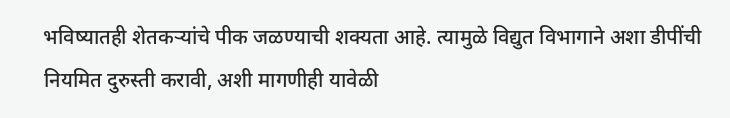भविष्यातही शेतकऱ्यांचे पीक जळण्याची शक्यता आहे. त्यामुळे विद्युत विभागाने अशा डीपींची नियमित दुरुस्ती करावी, अशी मागणीही यावेळी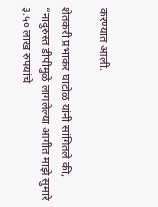करण्यात आली.

शेतकरी प्रभाकर घाटोळ यांनी सांगितले की, “नादुरुस्त डीपीमुळे लागलेल्या आगीत माझे सुमारे ३.५० लाख रुपयांचे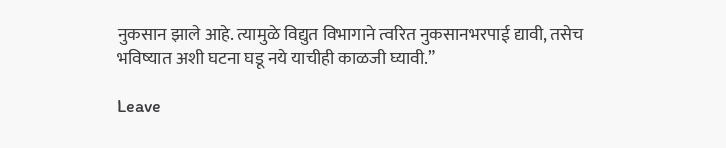नुकसान झाले आहे. त्यामुळे विद्युत विभागाने त्वरित नुकसानभरपाई द्यावी, तसेच भविष्यात अशी घटना घडू नये याचीही काळजी घ्यावी.”

Leave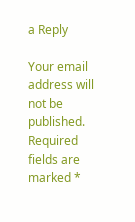a Reply

Your email address will not be published. Required fields are marked *